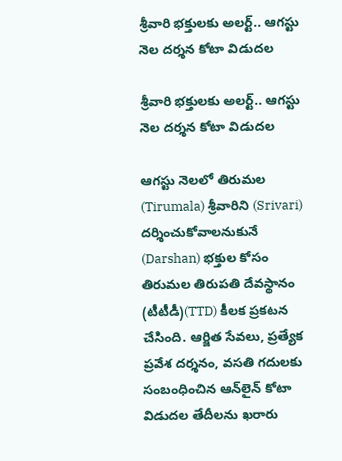శ్రీవారి భక్తులకు అలర్ట్.. ఆగస్టు నెల దర్శన కోటా విడుదల

శ్రీవారి భక్తులకు అలర్ట్.. ఆగస్టు నెల దర్శన కోటా విడుదల

ఆగస్టు నెలలో తిరుమల (Tirumala) శ్రీవారిని (Srivari) దర్శించుకోవాలనుకునే (Darshan) భక్తుల కోసం తిరుమల తిరుపతి దేవస్థానం (టీటీడీ)(TTD) కీలక ప్రకటన చేసింది. ఆర్జిత సేవలు, ప్రత్యేక ప్రవేశ దర్శనం, వసతి గదులకు సంబంధించిన ఆన్‌లైన్ కోటా విడుదల తేదీలను ఖరారు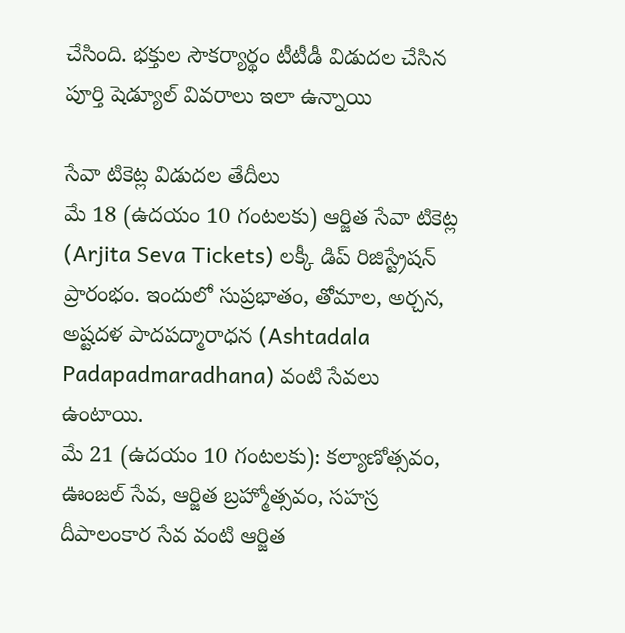చేసింది. భక్తుల సౌకర్యార్థం టీటీడీ విడుదల చేసిన పూర్తి షెడ్యూల్ వివరాలు ఇలా ఉన్నాయి

సేవా టికెట్ల విడుదల తేదీలు
మే 18 (ఉదయం 10 గంటలకు) ఆర్జిత సేవా టికెట్ల (Arjita Seva Tickets) లక్కీ డిప్ రిజిస్ట్రేషన్ ప్రారంభం. ఇందులో సుప్రభాతం, తోమాల, అర్చన, అష్టదళ పాదపద్మారాధన (Ashtadala Padapadmaradhana) వంటి సేవలు ఉంటాయి.
మే 21 (ఉదయం 10 గంటలకు): కల్యాణోత్సవం, ఊంజల్ సేవ, ఆర్జిత బ్రహ్మోత్సవం, సహస్ర దీపాలంకార సేవ వంటి ఆర్జిత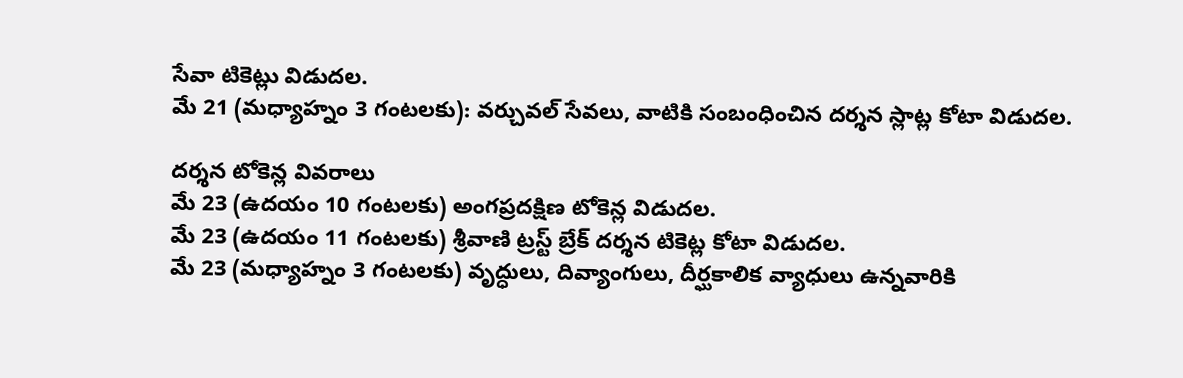సేవా టికెట్లు విడుదల.
మే 21 (మధ్యాహ్నం 3 గంటలకు): వర్చువల్ సేవలు, వాటికి సంబంధించిన దర్శన స్లాట్ల కోటా విడుదల.

దర్శన టోకెన్ల వివరాలు
మే 23 (ఉదయం 10 గంటలకు) అంగప్రదక్షిణ టోకెన్ల విడుదల.
మే 23 (ఉదయం 11 గంటలకు) శ్రీవాణి ట్రస్ట్ బ్రేక్ దర్శన టికెట్ల కోటా విడుదల.
మే 23 (మధ్యాహ్నం 3 గంటలకు) వృద్ధులు, దివ్యాంగులు, దీర్ఘకాలిక వ్యాధులు ఉన్నవారికి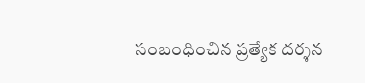సంబంధించిన ప్రత్యేక దర్శన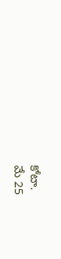కోటా.
మే 25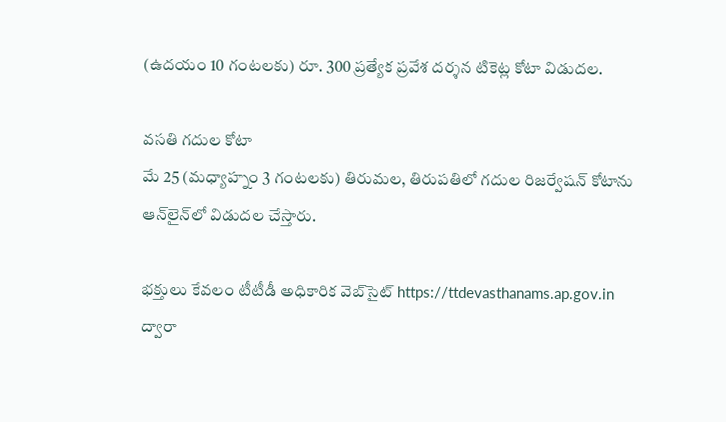(ఉదయం 10 గంటలకు) రూ. 300 ప్రత్యేక ప్రవేశ దర్శన టికెట్ల కోటా విడుదల.

వసతి గదుల కోటా
మే 25 (మధ్యాహ్నం 3 గంటలకు) తిరుమల, తిరుపతిలో గదుల రిజర్వేషన్ కోటాను ఆన్‌లైన్‌లో విడుదల చేస్తారు.

భక్తులు కేవలం టీటీడీ అధికారిక వెబ్‌సైట్ https://ttdevasthanams.ap.gov.in ద్వారా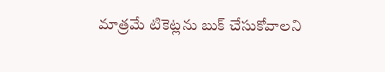మాత్రమే టికెట్లను బుక్ చేసుకోవాలని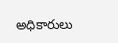అధికారులు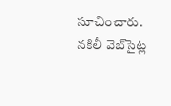సూచించారు. నకిలీ వెబ్‌సైట్ల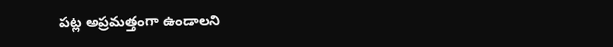పట్ల అప్రమత్తంగా ఉండాలని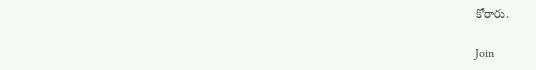కోరారు.

Join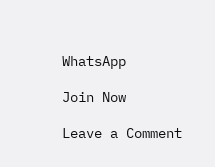WhatsApp

Join Now

Leave a Comment